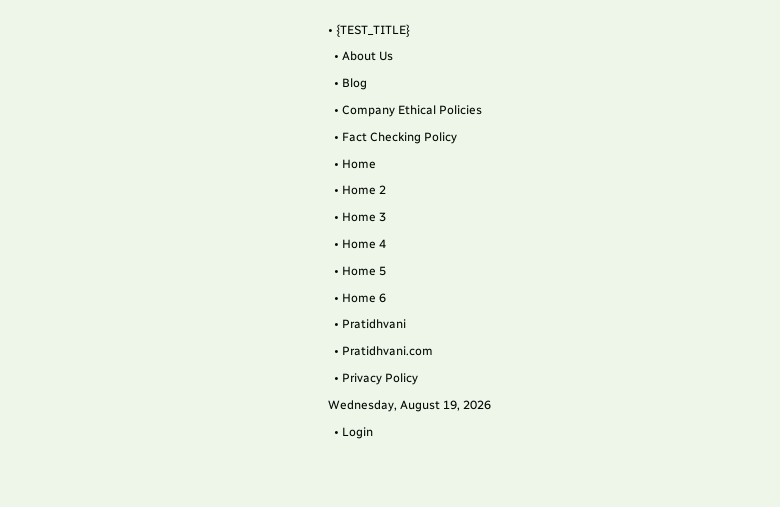• {TEST_TITLE}
  • About Us
  • Blog
  • Company Ethical Policies
  • Fact Checking Policy
  • Home
  • Home 2
  • Home 3
  • Home 4
  • Home 5
  • Home 6
  • Pratidhvani
  • Pratidhvani.com
  • Privacy Policy
Wednesday, August 19, 2026
  • Login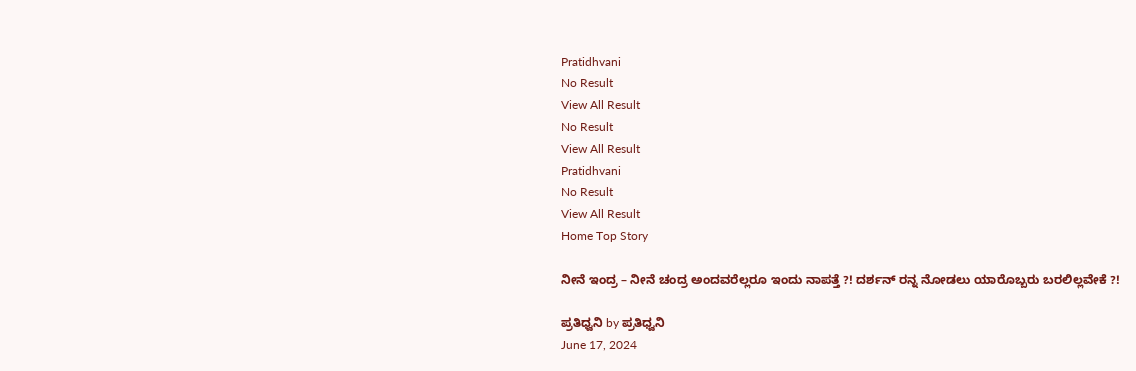Pratidhvani
No Result
View All Result
No Result
View All Result
Pratidhvani
No Result
View All Result
Home Top Story

ನೀನೆ ಇಂದ್ರ – ನೀನೆ ಚಂದ್ರ ಅಂದವರೆಲ್ಲರೂ ಇಂದು ನಾಪತ್ತೆ ?! ದರ್ಶನ್ ರನ್ನ ನೋಡಲು ಯಾರೊಬ್ಬರು ಬರಲಿಲ್ಲವೇಕೆ ?!

ಪ್ರತಿಧ್ವನಿ by ಪ್ರತಿಧ್ವನಿ
June 17, 2024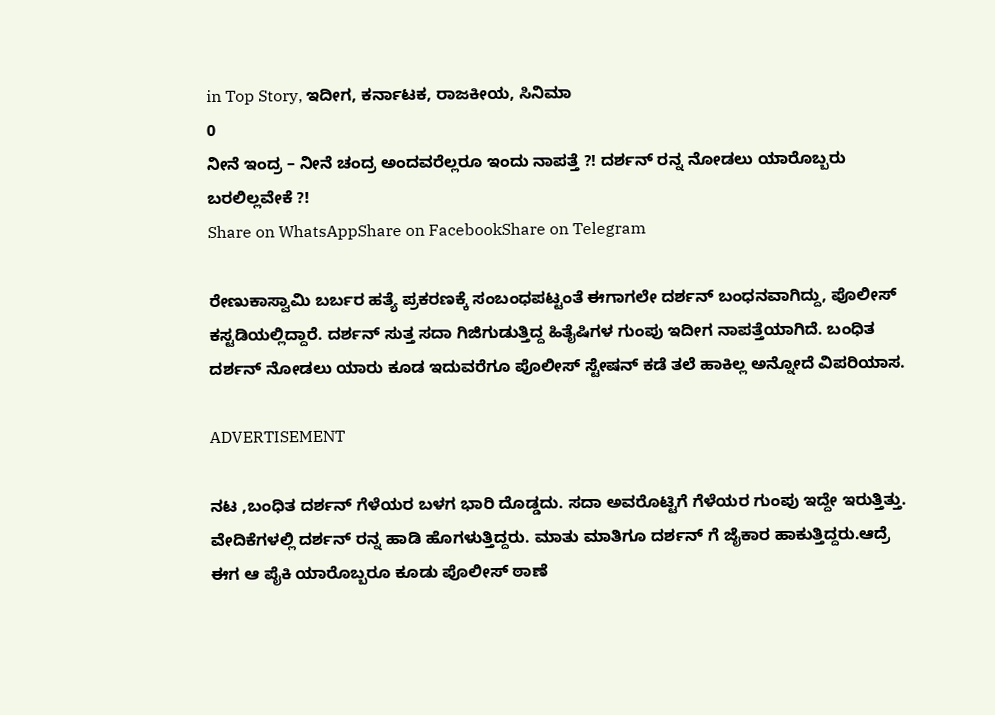in Top Story, ಇದೀಗ, ಕರ್ನಾಟಕ, ರಾಜಕೀಯ, ಸಿನಿಮಾ
0
ನೀನೆ ಇಂದ್ರ – ನೀನೆ ಚಂದ್ರ ಅಂದವರೆಲ್ಲರೂ ಇಂದು ನಾಪತ್ತೆ ?! ದರ್ಶನ್ ರನ್ನ ನೋಡಲು ಯಾರೊಬ್ಬರು ಬರಲಿಲ್ಲವೇಕೆ ?!
Share on WhatsAppShare on FacebookShare on Telegram

ರೇಣುಕಾಸ್ವಾಮಿ ಬರ್ಬರ ಹತ್ಯೆ ಪ್ರಕರಣಕ್ಕೆ ಸಂಬಂಧಪಟ್ಟಂತೆ ಈಗಾಗಲೇ ದರ್ಶನ್ ಬಂಧನವಾಗಿದ್ದು, ಪೊಲೀಸ್ ಕಸ್ಟಡಿಯಲ್ಲಿದ್ದಾರೆ. ದರ್ಶನ್ ಸುತ್ತ ಸದಾ ಗಿಜಿಗುಡುತ್ತಿದ್ದ ಹಿತೈಷಿಗಳ ಗುಂಪು ಇದೀಗ ನಾಪತ್ತೆಯಾಗಿದೆ. ಬಂಧಿತ ದರ್ಶನ್ ನೋಡಲು ಯಾರು ಕೂಡ ಇದುವರೆಗೂ ಪೊಲೀಸ್ ಸ್ಟೇಷನ್ ಕಡೆ ತಲೆ ಹಾಕಿಲ್ಲ ಅನ್ನೋದೆ ವಿಪರಿಯಾಸ.

ADVERTISEMENT

ನಟ ,ಬಂಧಿತ ದರ್ಶನ್ ಗೆಳೆಯರ ಬಳಗ ಭಾರಿ ದೊಡ್ಡದು. ಸದಾ ಅವರೊಟ್ಟಿಗೆ ಗೆಳೆಯರ ಗುಂಪು ಇದ್ದೇ ಇರುತ್ತಿತ್ತು. ವೇದಿಕೆಗಳಲ್ಲಿ ದರ್ಶನ್ ರನ್ನ ಹಾಡಿ ಹೊಗಳುತ್ತಿದ್ದರು. ಮಾತು ಮಾತಿಗೂ ದರ್ಶನ್ ಗೆ ಜೈಕಾರ ಹಾಕುತ್ತಿದ್ದರು.ಆದ್ರೆ ಈಗ ಆ ಪೈಕಿ ಯಾರೊಬ್ಬರೂ ಕೂಡು ಪೊಲೀಸ್ ಠಾಣೆ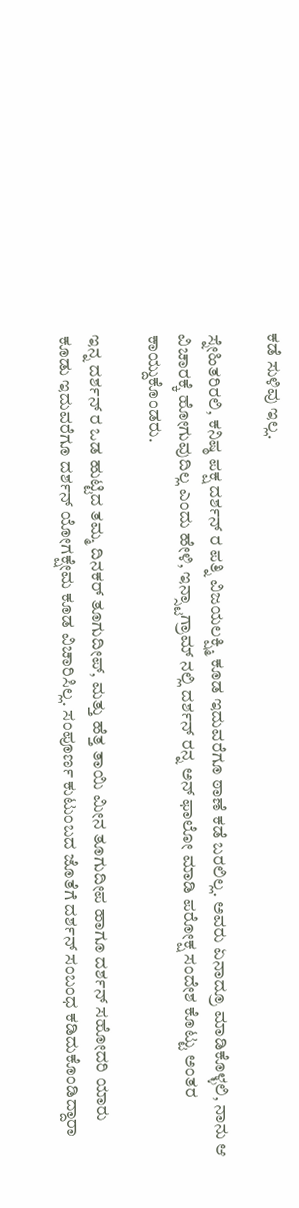ಕಡೆ ಸುಳಿವು ಇಲ್ಲ.

ಸ್ನೇಹಿತರಿರಲಿ, ಕನಿಷ್ಠ ಪಕ್ಷ ದರ್ಶನ್ ರ ಪತ್ನಿ ವಿಜಯಲಕ್ಷ್ಮಿ ಕೂಡ ಇದುವರೆಗೂ ಠಾಣೆ ಕಡೆ ಬರಲಿಲ್ಲ. ಅವರು ಏನಾದ್ರೂ ಮಾಡಿಕೊಳ್ಳಲಿ, ನಾನು ಆ ವಿಚಾರಕ್ಕೆ ಹೋಗುವುದಿಲ್ಲ ಎಂದು ಹೇಳಿ, ಇನ್ಸ್ಟಾಗ್ರಾಮ್ ನಲ್ಲಿ ದರ್ಶನ್ ರನ್ನ ಅನ್ ಫಾಲೋ ಮಾಡಿ ಪರೋಕ್ಷ ಸಂದೇಶ ಕೊಟ್ಟು ಅಂತರ ಕಾಯ್ದುಕೊಂಡರು.

ಇನ್ನ ದರ್ಶನ್ ರ ಒಡ ಹುಟ್ಟಿದ ತಮ್ಮ ದಿನಕರ್ ತೂಗುದೀಪ್, ಮತ್ತು ಹೆತ್ತ ತಾಯಿ ಮೀನ ತೂಗುದೀಪ ಹಾಗೂ ದರ್ಶನ್ ಸಹೋದರಿ ಯಾರು ಕೂಡು ಇದುವರೆಗೂ ದರ್ಶನ್ ಯೋಗಕ್ಷೇಮ ಕೂಡ ವಿಚಾರಿಸಿಲ್ಲ. ಸಂಪೂರ್ಣ ಕುಟುಂಬದ ಜೊತೆಗೆ ದರ್ಶನ್ ಸಂಬಂಧ ಕಡಿದುಕೊಂಡಿದ್ದಾರಾ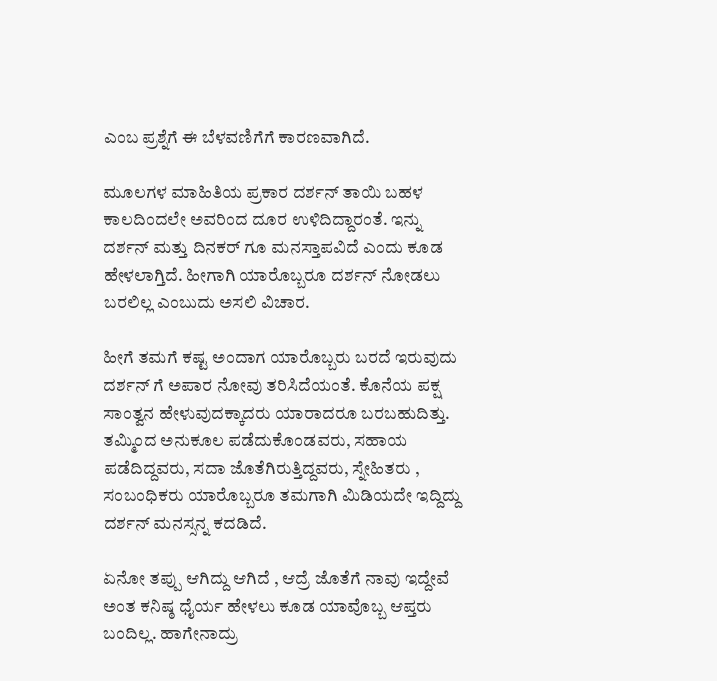ಎಂಬ ಪ್ರಶ್ನೆಗೆ ಈ ಬೆಳವಣಿಗೆಗೆ ಕಾರಣವಾಗಿದೆ.

ಮೂಲಗಳ ಮಾಹಿತಿಯ ಪ್ರಕಾರ ದರ್ಶನ್ ತಾಯಿ ಬಹಳ ಕಾಲದಿಂದಲೇ ಅವರಿಂದ ದೂರ ಉಳಿದಿದ್ದಾರಂತೆ. ಇನ್ನು ದರ್ಶನ್ ಮತ್ತು ದಿನಕರ್ ಗೂ ಮನಸ್ತಾಪವಿದೆ ಎಂದು ಕೂಡ ಹೇಳಲಾಗ್ತಿದೆ. ಹೀಗಾಗಿ ಯಾರೊಬ್ಬರೂ ದರ್ಶನ್ ನೋಡಲು ಬರಲಿಲ್ಲ ಎಂಬುದು ಅಸಲಿ ವಿಚಾರ.

ಹೀಗೆ ತಮಗೆ ಕಷ್ಟ ಅಂದಾಗ ಯಾರೊಬ್ಬರು ಬರದೆ ಇರುವುದು ದರ್ಶನ್ ಗೆ ಅಪಾರ ನೋವು ತರಿಸಿದೆಯಂತೆ. ಕೊನೆಯ ಪಕ್ಷ ಸಾಂತ್ವನ ಹೇಳುವುದಕ್ಕಾದರು ಯಾರಾದರೂ ಬರಬಹುದಿತ್ತು. ತಮ್ಮಿಂದ ಅನುಕೂಲ ಪಡೆದುಕೊಂಡವರು, ಸಹಾಯ ಪಡೆದಿದ್ದವರು, ಸದಾ ಜೊತೆಗಿರುತ್ತಿದ್ದವರು, ಸ್ನೇಹಿತರು , ಸಂಬಂಧಿಕರು ಯಾರೊಬ್ಬರೂ ತಮಗಾಗಿ ಮಿಡಿಯದೇ ಇದ್ದಿದ್ದು ದರ್ಶನ್ ಮನಸ್ಸನ್ನ ಕದಡಿದೆ.

ಏನೋ ತಪ್ಪು ಆಗಿದ್ದು ಆಗಿದೆ , ಆದ್ರೆ ಜೊತೆಗೆ ನಾವು ಇದ್ದೇವೆ ಅಂತ ಕನಿಷ್ಠ ಧೈರ್ಯ ಹೇಳಲು ಕೂಡ ಯಾವೊಬ್ಬ ಆಪ್ತರು ಬಂದಿಲ್ಲ. ಹಾಗೇನಾದ್ರು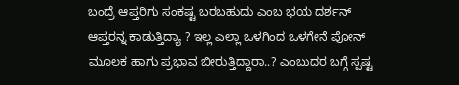ಬಂದ್ರೆ ಆಪ್ತರಿಗು ಸಂಕಷ್ಟ ಬರಬಹುದು ಎಂಬ ಭಯ ದರ್ಶನ್ ಆಪ್ತರನ್ನ ಕಾಡುತ್ತಿದ್ಯಾ ? ಇಲ್ಲ ಎಲ್ಲಾ ಒಳಗಿಂದ ಒಳಗೇನೆ ಪೋನ್ ಮೂಲಕ ಹಾಗು ಪ್ರಭಾವ ಬೀರುತ್ತಿದ್ದಾರಾ..? ಎಂಬುದರ ಬಗ್ಗೆ ಸ್ಪಷ್ಟ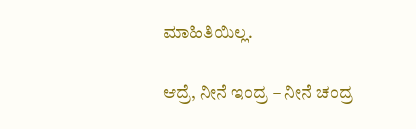ಮಾಹಿತಿಯಿಲ್ಲ.

ಆದ್ರೆ, ನೀನೆ ಇಂದ್ರ – ನೀನೆ ಚಂದ್ರ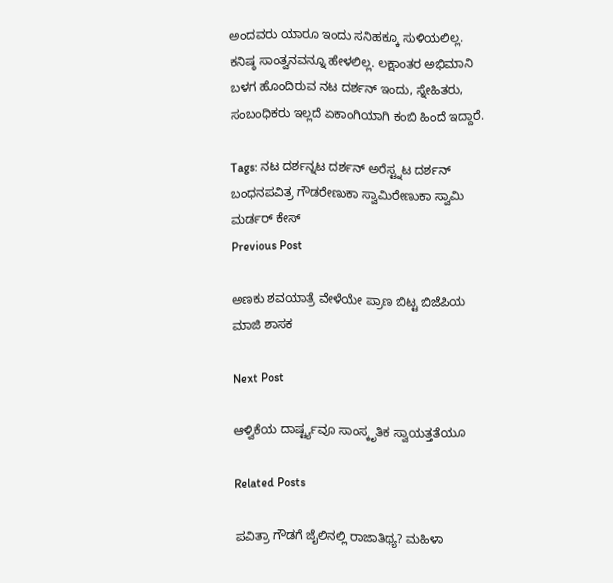ಅಂದವರು ಯಾರೂ ಇಂದು ಸನಿಹಕ್ಕೂ ಸುಳಿಯಲಿಲ್ಲ. ಕನಿಷ್ಠ ಸಾಂತ್ವನವನ್ನೂ ಹೇಳಲಿಲ್ಲ. ಲಕ್ಷಾಂತರ ಅಭಿಮಾನಿ ಬಳಗ ಹೊಂದಿರುವ ನಟ ದರ್ಶನ್ ಇಂದು, ಸ್ನೇಹಿತರು, ಸಂಬಂಧಿಕರು ಇಲ್ಲದೆ ಏಕಾಂಗಿಯಾಗಿ ಕಂಬಿ ಹಿಂದೆ ಇದ್ದಾರೆ.

Tags: ನಟ ದರ್ಶನ್ನಟ ದರ್ಶನ್ ಅರೆಸ್ಟ್ನಟ ದರ್ಶನ್ ಬಂಧನಪವಿತ್ರ ಗೌಡರೇಣುಕಾ ಸ್ವಾಮಿರೇಣುಕಾ ಸ್ವಾಮಿ ಮರ್ಡರ್ ಕೇಸ್
Previous Post

ಅಣಕು ಶವಯಾತ್ರೆ ವೇಳೆಯೇ ಪ್ರಾಣ ಬಿಟ್ಟ ಬಿಜೆಪಿಯ ಮಾಜಿ ಶಾಸಕ

Next Post

ಆಳ್ವಿಕೆಯ ದಾರ್ಷ್ಟ್ಯವೂ ಸಾಂಸ್ಕೃತಿಕ ಸ್ವಾಯತ್ತತೆಯೂ

Related Posts

ಪವಿತ್ರಾ ಗೌಡಗೆ ಜೈಲಿನಲ್ಲಿ ರಾಜಾತಿಥ್ಯ? ಮಹಿಳಾ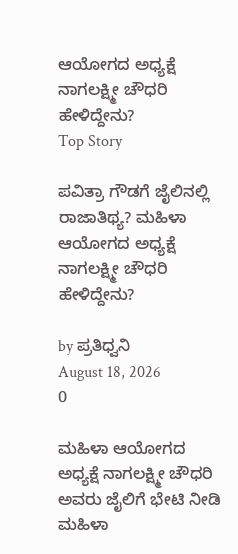ಆಯೋಗದ ಅಧ್ಯಕ್ಷೆ ನಾಗಲಕ್ಷ್ಮೀ ಚೌಧರಿ ಹೇಳಿದ್ದೇನು?
Top Story

ಪವಿತ್ರಾ ಗೌಡಗೆ ಜೈಲಿನಲ್ಲಿ ರಾಜಾತಿಥ್ಯ? ಮಹಿಳಾ ಆಯೋಗದ ಅಧ್ಯಕ್ಷೆ ನಾಗಲಕ್ಷ್ಮೀ ಚೌಧರಿ ಹೇಳಿದ್ದೇನು?

by ಪ್ರತಿಧ್ವನಿ
August 18, 2026
0

ಮಹಿಳಾ ಆಯೋಗದ ಅಧ್ಯಕ್ಷೆ ನಾಗಲಕ್ಷ್ಮೀ ಚೌಧರಿ ಅವರು ಜೈಲಿಗೆ ಭೇಟಿ ನೀಡಿ ಮಹಿಳಾ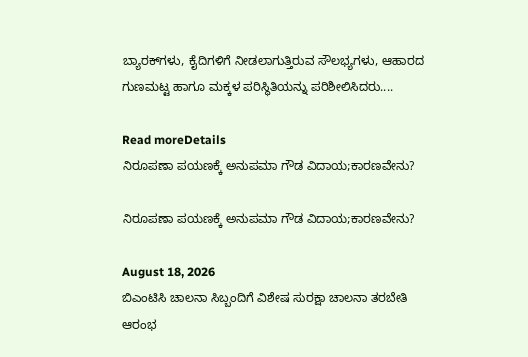ಬ್ಯಾರಕ್‌ಗಳು, ಕೈದಿಗಳಿಗೆ ನೀಡಲಾಗುತ್ತಿರುವ ಸೌಲಭ್ಯಗಳು, ಆಹಾರದ ಗುಣಮಟ್ಟ ಹಾಗೂ ಮಕ್ಕಳ ಪರಿಸ್ಥಿತಿಯನ್ನು ಪರಿಶೀಲಿಸಿದರು....

Read moreDetails
ನಿರೂಪಣಾ ಪಯಣಕ್ಕೆ ಅನುಪಮಾ ಗೌಡ ವಿದಾಯ;ಕಾರಣವೇನು?

ನಿರೂಪಣಾ ಪಯಣಕ್ಕೆ ಅನುಪಮಾ ಗೌಡ ವಿದಾಯ;ಕಾರಣವೇನು?

August 18, 2026
ಬಿಎಂಟಿಸಿ ಚಾಲನಾ ಸಿಬ್ಬಂದಿಗೆ ವಿಶೇಷ ಸುರಕ್ಷಾ ಚಾಲನಾ ತರಬೇತಿ ಆರಂಭ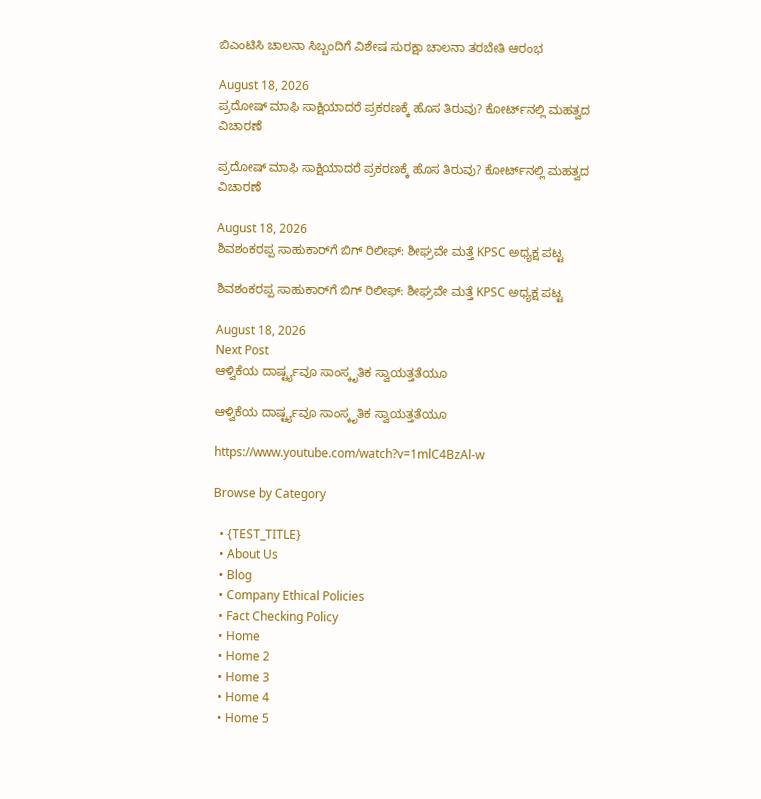ಬಿಎಂಟಿಸಿ ಚಾಲನಾ ಸಿಬ್ಬಂದಿಗೆ ವಿಶೇಷ ಸುರಕ್ಷಾ ಚಾಲನಾ ತರಬೇತಿ ಆರಂಭ

August 18, 2026
ಪ್ರದೋಷ್ ಮಾಫಿ ಸಾಕ್ಷಿಯಾದರೆ ಪ್ರಕರಣಕ್ಕೆ ಹೊಸ ತಿರುವು? ಕೋರ್ಟ್‌ನಲ್ಲಿ ಮಹತ್ವದ ವಿಚಾರಣೆ

ಪ್ರದೋಷ್ ಮಾಫಿ ಸಾಕ್ಷಿಯಾದರೆ ಪ್ರಕರಣಕ್ಕೆ ಹೊಸ ತಿರುವು? ಕೋರ್ಟ್‌ನಲ್ಲಿ ಮಹತ್ವದ ವಿಚಾರಣೆ

August 18, 2026
ಶಿವಶಂಕರಪ್ಪ ಸಾಹುಕಾರ್‌ಗೆ ಬಿಗ್‌ ರಿಲೀಫ್‌: ಶೀಘ್ರವೇ ಮತ್ತೆ KPSC ಅಧ್ಯಕ್ಷ ಪಟ್ಟ

ಶಿವಶಂಕರಪ್ಪ ಸಾಹುಕಾರ್‌ಗೆ ಬಿಗ್‌ ರಿಲೀಫ್‌: ಶೀಘ್ರವೇ ಮತ್ತೆ KPSC ಅಧ್ಯಕ್ಷ ಪಟ್ಟ

August 18, 2026
Next Post
ಆಳ್ವಿಕೆಯ ದಾರ್ಷ್ಟ್ಯವೂ ಸಾಂಸ್ಕೃತಿಕ ಸ್ವಾಯತ್ತತೆಯೂ

ಆಳ್ವಿಕೆಯ ದಾರ್ಷ್ಟ್ಯವೂ ಸಾಂಸ್ಕೃತಿಕ ಸ್ವಾಯತ್ತತೆಯೂ

https://www.youtube.com/watch?v=1mlC4BzAl-w

Browse by Category

  • {TEST_TITLE}
  • About Us
  • Blog
  • Company Ethical Policies
  • Fact Checking Policy
  • Home
  • Home 2
  • Home 3
  • Home 4
  • Home 5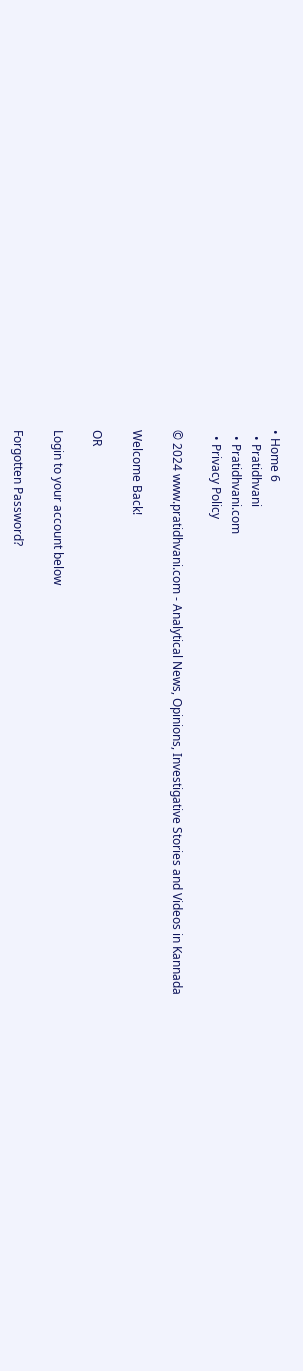• Home 6
  • Pratidhvani
  • Pratidhvani.com
  • Privacy Policy

© 2024 www.pratidhvani.com - Analytical News, Opinions, Investigative Stories and Videos in Kannada

Welcome Back!

OR

Login to your account below

Forgotten Password?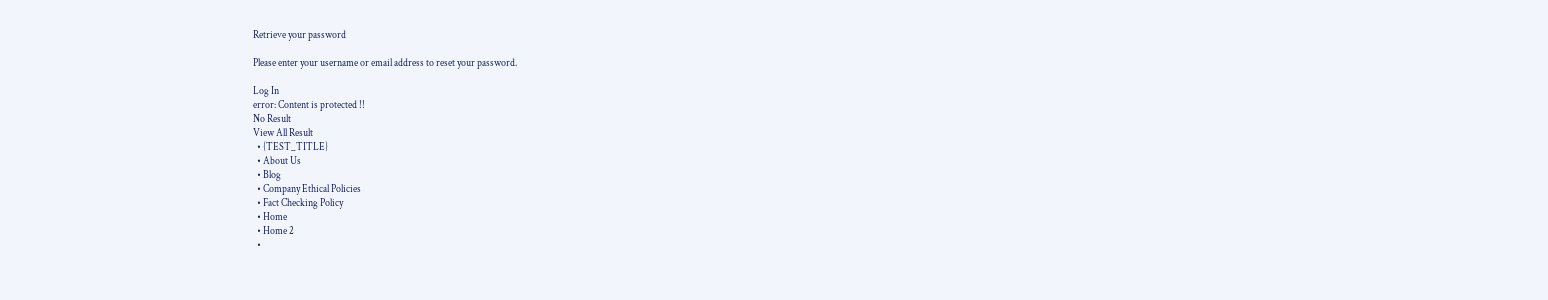Retrieve your password

Please enter your username or email address to reset your password.

Log In
error: Content is protected !!
No Result
View All Result
  • {TEST_TITLE}
  • About Us
  • Blog
  • Company Ethical Policies
  • Fact Checking Policy
  • Home
  • Home 2
  •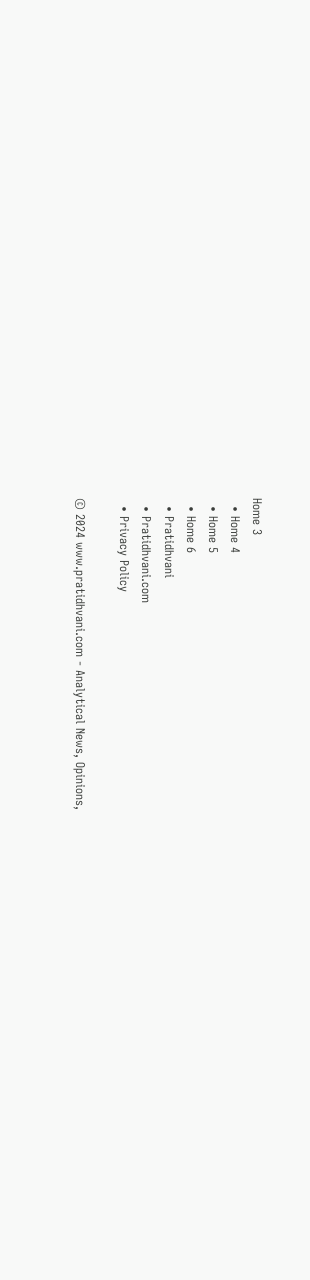Home 3
  • Home 4
  • Home 5
  • Home 6
  • Pratidhvani
  • Pratidhvani.com
  • Privacy Policy

© 2024 www.pratidhvani.com - Analytical News, Opinions,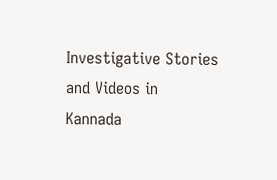Investigative Stories and Videos in Kannada